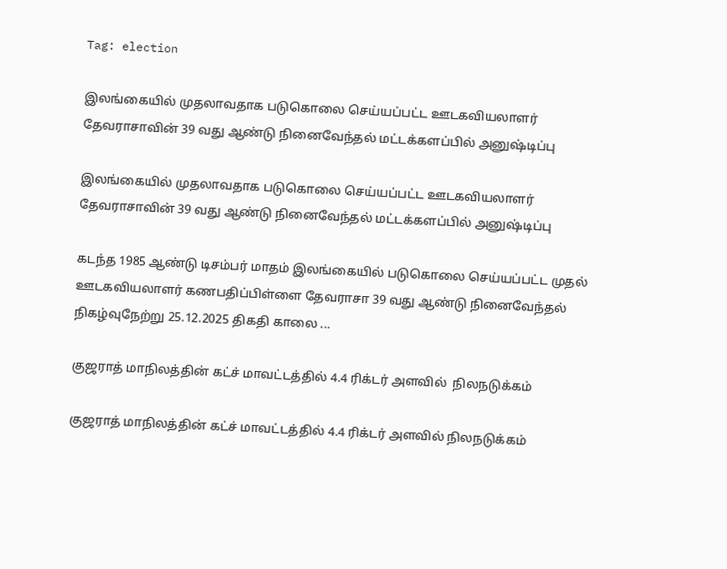Tag: election

இலங்கையில் முதலாவதாக படுகொலை செய்யப்பட்ட ஊடகவியலாளர் தேவராசாவின் 39 வது ஆண்டு நினைவேந்தல் மட்டக்களப்பில் அனுஷ்டிப்பு

இலங்கையில் முதலாவதாக படுகொலை செய்யப்பட்ட ஊடகவியலாளர் தேவராசாவின் 39 வது ஆண்டு நினைவேந்தல் மட்டக்களப்பில் அனுஷ்டிப்பு

கடந்த 1985 ஆண்டு டிசம்பர் மாதம் இலங்கையில் படுகொலை செய்யப்பட்ட முதல் ஊடகவியலாளர் கணபதிப்பிள்ளை தேவராசா 39 வது ஆண்டு நினைவேந்தல் நிகழ்வுநேற்று 25.12.2025 திகதி காலை ...

குஜராத் மாநிலத்தின் கட்ச் மாவட்டத்தில் 4.4 ரிக்டர் அளவில்  நிலநடுக்கம்

குஜராத் மாநிலத்தின் கட்ச் மாவட்டத்தில் 4.4 ரிக்டர் அளவில் நிலநடுக்கம்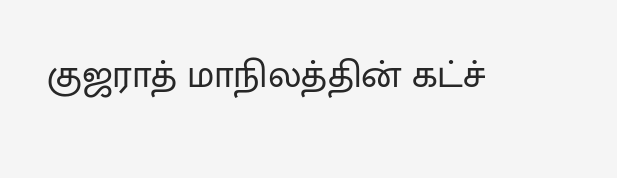குஜராத் மாநிலத்தின் கட்ச்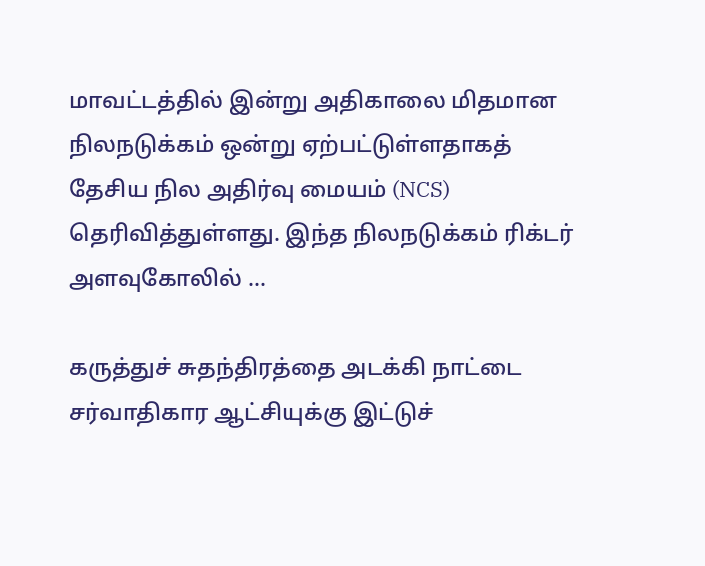மாவட்டத்தில் இன்று அதிகாலை மிதமான நிலநடுக்கம் ஒன்று ஏற்பட்டுள்ளதாகத் தேசிய நில அதிர்வு மையம் (NCS) தெரிவித்துள்ளது. இந்த நிலநடுக்கம் ரிக்டர் அளவுகோலில் ...

கருத்துச் சுதந்திரத்தை அடக்கி நாட்டை சர்வாதிகார ஆட்சியுக்கு இட்டுச்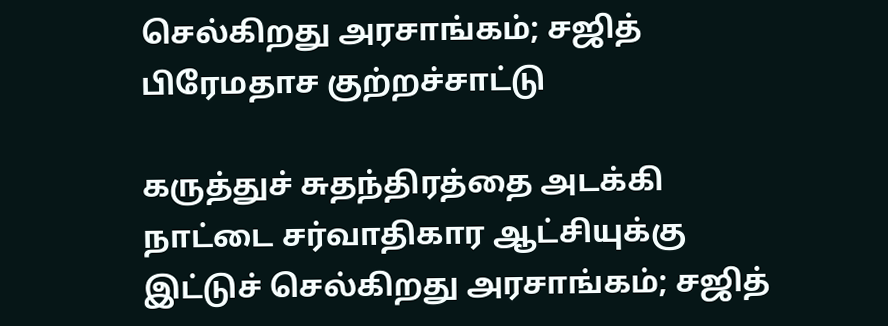செல்கிறது அரசாங்கம்; சஜித் பிரேமதாச குற்றச்சாட்டு

கருத்துச் சுதந்திரத்தை அடக்கி நாட்டை சர்வாதிகார ஆட்சியுக்கு இட்டுச் செல்கிறது அரசாங்கம்; சஜித்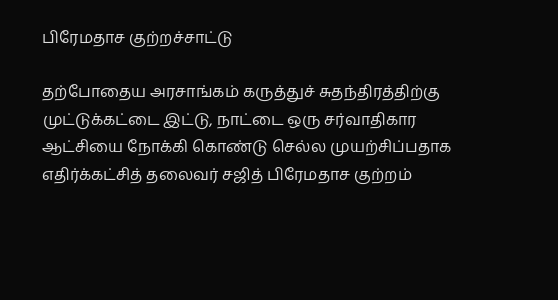பிரேமதாச குற்றச்சாட்டு

தற்போதைய அரசாங்கம் கருத்துச் சுதந்திரத்திற்கு முட்டுக்கட்டை இட்டு, நாட்டை ஒரு சர்வாதிகார ஆட்சியை நோக்கி கொண்டு செல்ல முயற்சிப்பதாக எதிர்க்கட்சித் தலைவர் சஜித் பிரேமதாச குற்றம்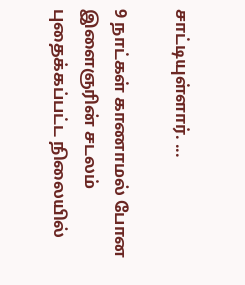சாட்டியுள்ளார். ...

9 நாட்கள் காணாமல் போன இளைஞரின் சடலம் புதைக்கப்பட்ட நிலையில்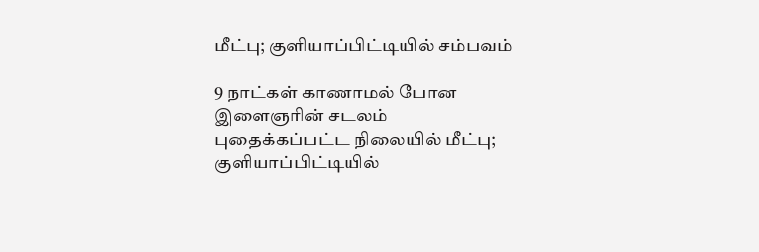மீட்பு; குளியாப்பிட்டியில் சம்பவம்

9 நாட்கள் காணாமல் போன இளைஞரின் சடலம் புதைக்கப்பட்ட நிலையில் மீட்பு; குளியாப்பிட்டியில்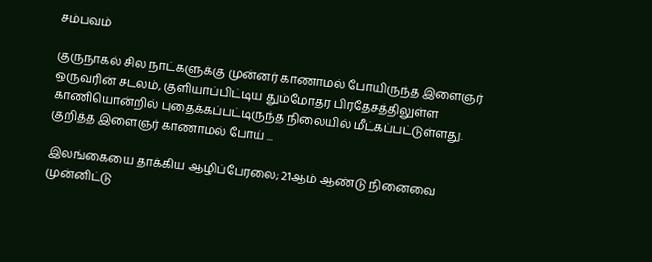சம்பவம்

குருநாகல் சில நாட்களுக்கு முன்னர் காணாமல் போயிருந்த இளைஞர் ஒருவரின் சடலம், குளியாப்பிட்டிய தும்மோதர பிரதேசத்திலுள்ள காணியொன்றில் புதைக்கப்பட்டிருந்த நிலையில் மீட்கப்பட்டுள்ளது. குறித்த இளைஞர் காணாமல் போய் ...

இலங்கையை தாக்கிய ஆழிப்பேரலை; 21ஆம் ஆண்டு நினைவை முன்னிட்டு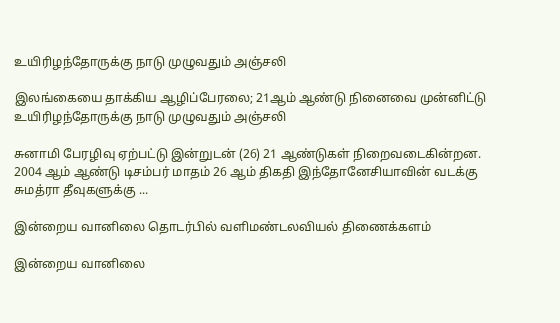உயிரிழந்தோருக்கு நாடு முழுவதும் அஞ்சலி

இலங்கையை தாக்கிய ஆழிப்பேரலை; 21ஆம் ஆண்டு நினைவை முன்னிட்டு உயிரிழந்தோருக்கு நாடு முழுவதும் அஞ்சலி

சுனாமி பேரழிவு ஏற்பட்டு இன்றுடன் (26) 21 ஆண்டுகள் நிறைவடைகின்றன. 2004 ஆம் ஆண்டு டிசம்பர் மாதம் 26 ஆம் திகதி இந்தோனேசியாவின் வடக்கு சுமத்ரா தீவுகளுக்கு ...

இன்றைய வானிலை தொடர்பில் வளிமண்டலவியல் திணைக்களம்

இன்றைய வானிலை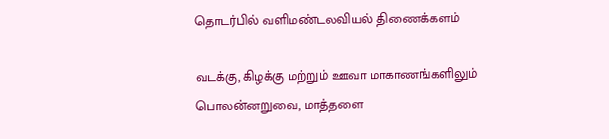தொடர்பில் வளிமண்டலவியல் திணைக்களம்

வடக்கு, கிழக்கு மற்றும் ஊவா மாகாணங்களிலும் பொலன்னறுவை, மாத்தளை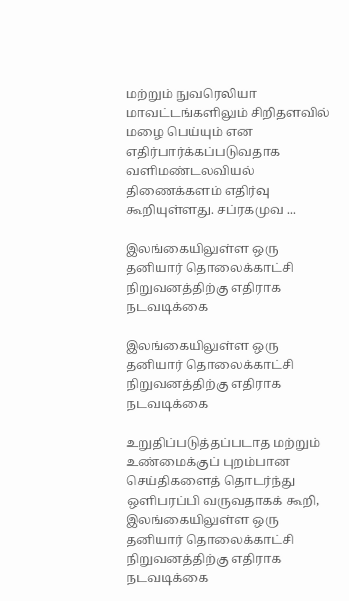மற்றும் நுவரெலியா மாவட்டங்களிலும் சிறிதளவில் மழை பெய்யும் என எதிர்பார்க்கப்படுவதாக வளிமண்டலவியல் திணைக்களம் எதிர்வு கூறியுள்ளது. சப்ரகமுவ ...

இலங்கையிலுள்ள ஒரு தனியார் தொலைக்காட்சி நிறுவனத்திற்கு எதிராக நடவடிக்கை

இலங்கையிலுள்ள ஒரு தனியார் தொலைக்காட்சி நிறுவனத்திற்கு எதிராக நடவடிக்கை

உறுதிப்படுத்தப்படாத மற்றும் உண்மைக்குப் புறம்பான செய்திகளைத் தொடர்ந்து ஒளிபரப்பி வருவதாகக் கூறி, இலங்கையிலுள்ள ஒரு தனியார் தொலைக்காட்சி நிறுவனத்திற்கு எதிராக நடவடிக்கை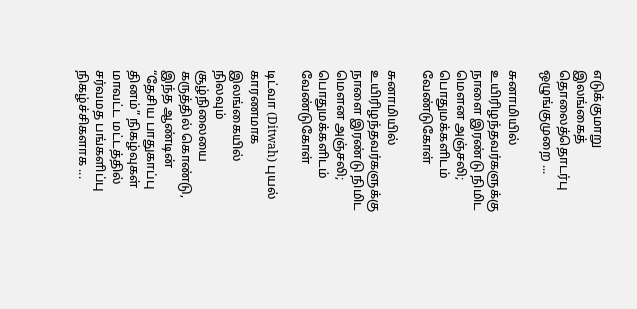எடுக்குமாறு இலங்கைத் தொலைத்தொடர்பு ஒழுங்குமுறை ...

சுனாமியில் உயிரிழந்தவர்களுக்கு நாளை இரண்டு நிமிட மௌன அஞ்சலி; பொதுமக்களிடம் வேண்டுகோள்

சுனாமியில் உயிரிழந்தவர்களுக்கு நாளை இரண்டு நிமிட மௌன அஞ்சலி; பொதுமக்களிடம் வேண்டுகோள்

டிட்வா (Ditwah) புயல் காரணமாக இலங்கையில் நிலவும் சூழ்நிலையை கருத்தில் கொண்டு, இந்த ஆண்டின் “தேசிய பாதுகாப்பு தினம்” நிகழ்வுகள் மாவட்ட மட்டத்தில் சர்வமத பங்களிப்பு நிகழ்ச்சிகளாக ...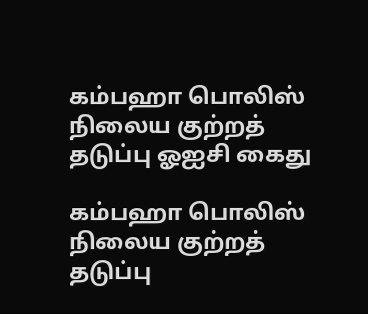கம்பஹா பொலிஸ் நிலைய குற்றத் தடுப்பு ஓஐசி கைது

கம்பஹா பொலிஸ் நிலைய குற்றத் தடுப்பு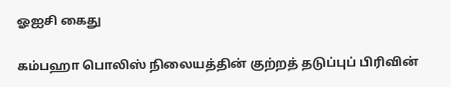ஓஐசி கைது

கம்பஹா பொலிஸ் நிலையத்தின் குற்றத் தடுப்புப் பிரிவின்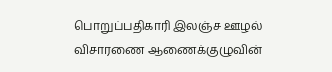பொறுப்பதிகாரி இலஞ்ச ஊழல் விசாரணை ஆணைக்குழுவின்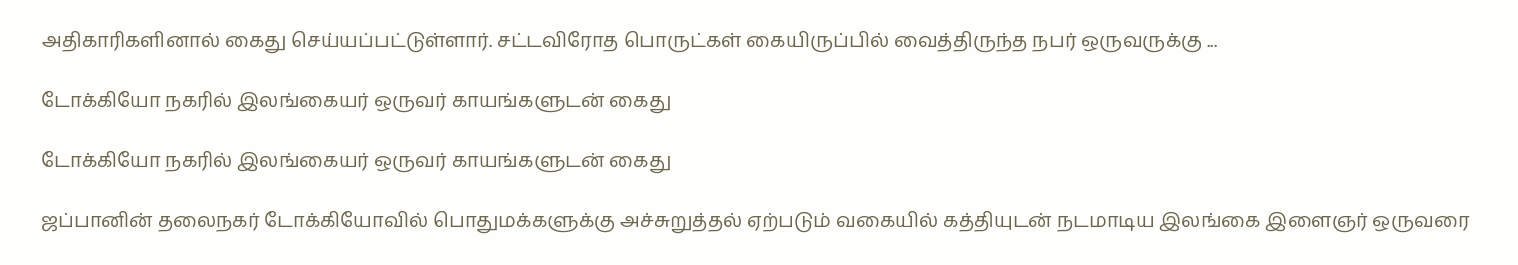அதிகாரிகளினால் கைது செய்யப்பட்டுள்ளார். சட்டவிரோத பொருட்கள் கையிருப்பில் வைத்திருந்த நபர் ஒருவருக்கு ...

டோக்கியோ நகரில் இலங்கையர் ஒருவர் காயங்களுடன் கைது

டோக்கியோ நகரில் இலங்கையர் ஒருவர் காயங்களுடன் கைது

ஜப்பானின் தலைநகர் டோக்கியோவில் பொதுமக்களுக்கு அச்சுறுத்தல் ஏற்படும் வகையில் கத்தியுடன் நடமாடிய இலங்கை இளைஞர் ஒருவரை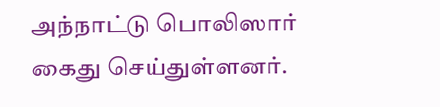அந்நாட்டு பொலிஸார் கைது செய்துள்ளனர்.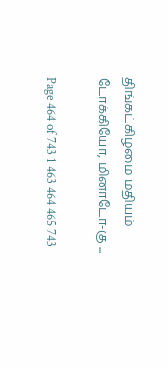திங்கட்கிழமை மதியம் டோக்கியோ, மினாடோ-கு ...

Page 464 of 743 1 463 464 465 743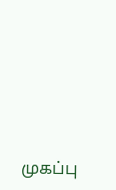முகப்பு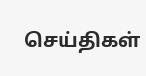செய்திகள்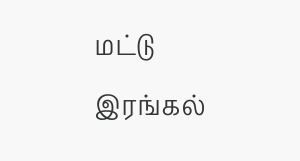மட்டு
இரங்கல்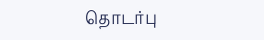தொடர்பு